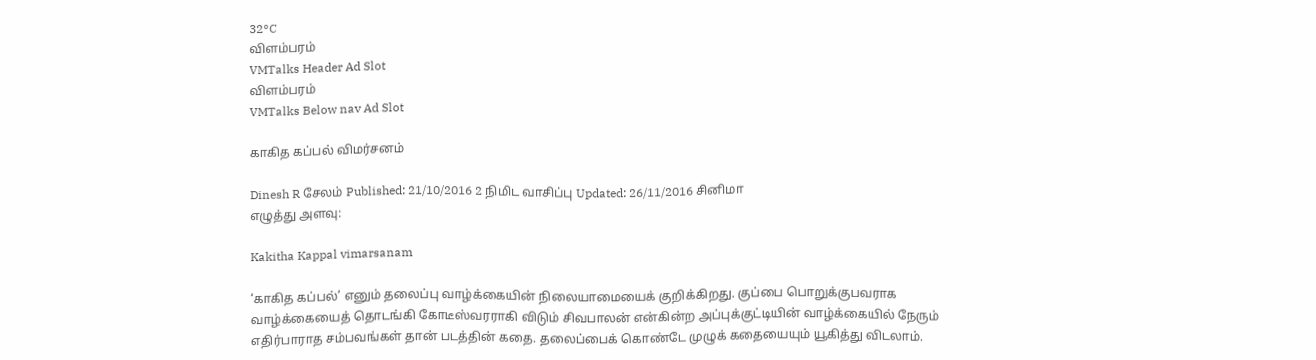32°C
விளம்பரம்
VMTalks Header Ad Slot
விளம்பரம்
VMTalks Below nav Ad Slot

காகித கப்பல் விமர்சனம்

Dinesh R சேலம் Published: 21/10/2016 2 நிமிட வாசிப்பு Updated: 26/11/2016 சினிமா
எழுத்து அளவு:

Kakitha Kappal vimarsanam

‘காகித கப்பல்’ எனும் தலைப்பு வாழ்க்கையின் நிலையாமையைக் குறிக்கிறது. குப்பை பொறுக்குபவராக வாழ்க்கையைத் தொடங்கி கோடீஸ்வரராகி விடும் சிவபாலன் என்கின்ற அப்புக்குட்டியின் வாழ்க்கையில் நேரும் எதிர்பாராத சம்பவங்கள் தான் படத்தின் கதை. தலைப்பைக் கொண்டே முழுக் கதையையும் யூகித்து விடலாம்.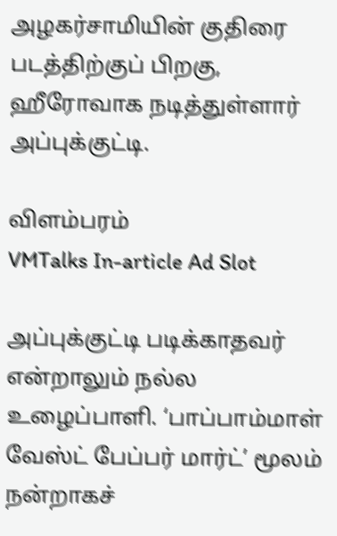அழகர்சாமியின் குதிரை படத்திற்குப் பிறகு, ஹீரோவாக நடித்துள்ளார் அப்புக்குட்டி.

விளம்பரம்
VMTalks In-article Ad Slot

அப்புக்குட்டி படிக்காதவர் என்றாலும் நல்ல உழைப்பாளி. ‘பாப்பாம்மாள் வேஸ்ட் பேப்பர் மார்ட்’ மூலம் நன்றாகச்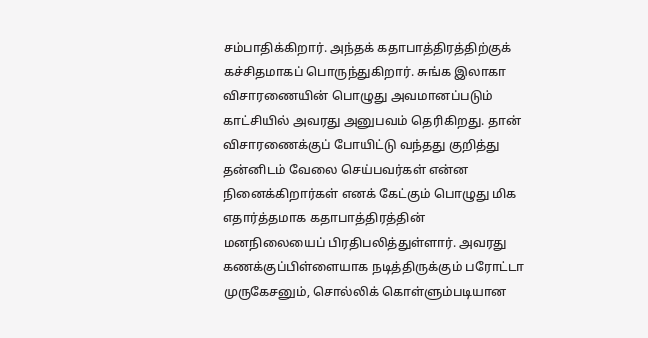சம்பாதிக்கிறார். அந்தக் கதாபாத்திரத்திற்குக் கச்சிதமாகப் பொருந்துகிறார். சுங்க இலாகா விசாரணையின் பொழுது அவமானப்படும் காட்சியில் அவரது அனுபவம் தெரிகிறது. தான் விசாரணைக்குப் போயிட்டு வந்தது குறித்து தன்னிடம் வேலை செய்பவர்கள் என்ன நினைக்கிறார்கள் எனக் கேட்கும் பொழுது மிக எதார்த்தமாக கதாபாத்திரத்தின் மனநிலையைப் பிரதிபலித்துள்ளார். அவரது கணக்குப்பிள்ளையாக நடித்திருக்கும் பரோட்டா முருகேசனும், சொல்லிக் கொள்ளும்படியான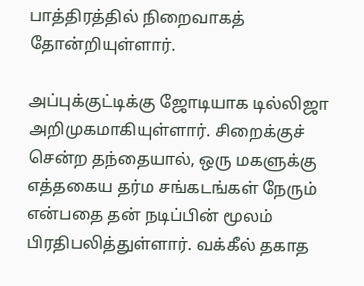பாத்திரத்தில் நிறைவாகத் தோன்றியுள்ளார்.

அப்புக்குட்டிக்கு ஜோடியாக டில்லிஜா அறிமுகமாகியுள்ளார். சிறைக்குச் சென்ற தந்தையால், ஒரு மகளுக்கு எத்தகைய தர்ம சங்கடங்கள் நேரும் என்பதை தன் நடிப்பின் மூலம் பிரதிபலித்துள்ளார். வக்கீல் தகாத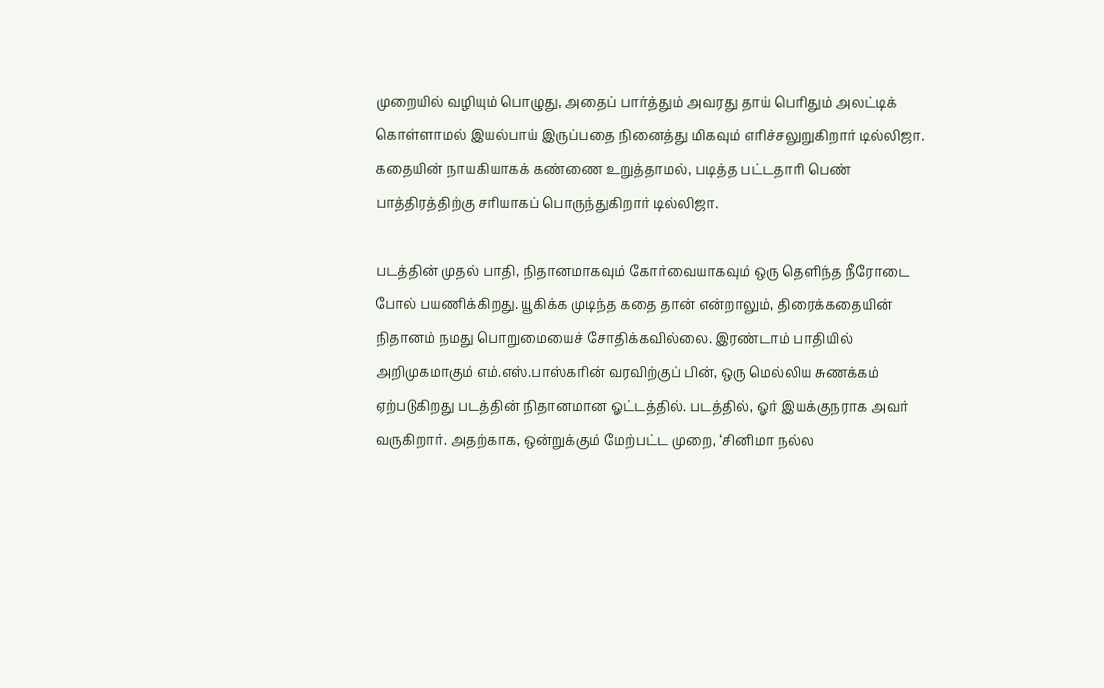முறையில் வழியும் பொழுது, அதைப் பார்த்தும் அவரது தாய் பெரிதும் அலட்டிக் கொள்ளாமல் இயல்பாய் இருப்பதை நினைத்து மிகவும் எரிச்சலுறுகிறார் டில்லிஜா. கதையின் நாயகியாகக் கண்ணை உறுத்தாமல், படித்த பட்டதாரி பெண் பாத்திரத்திற்கு சரியாகப் பொருந்துகிறார் டில்லிஜா.

படத்தின் முதல் பாதி, நிதானமாகவும் கோர்வையாகவும் ஒரு தெளிந்த நீரோடை போல் பயணிக்கிறது. யூகிக்க முடிந்த கதை தான் என்றாலும், திரைக்கதையின் நிதானம் நமது பொறுமையைச் சோதிக்கவில்லை. இரண்டாம் பாதியில் அறிமுகமாகும் எம்.எஸ்.பாஸ்கரின் வரவிற்குப் பின், ஒரு மெல்லிய சுணக்கம் ஏற்படுகிறது படத்தின் நிதானமான ஓட்டத்தில். படத்தில், ஓர் இயக்குநராக அவர் வருகிறார். அதற்காக, ஒன்றுக்கும் மேற்பட்ட முறை, ‘சினிமா நல்ல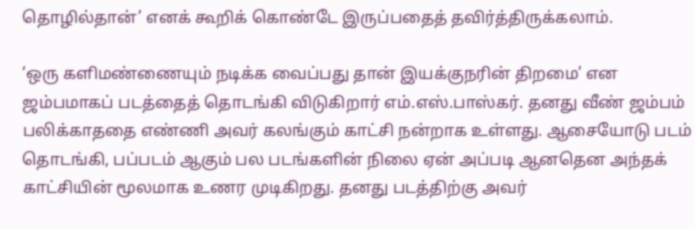தொழில்தான்’ எனக் கூறிக் கொண்டே இருப்பதைத் தவிர்த்திருக்கலாம்.

‘ஒரு களிமண்ணையும் நடிக்க வைப்பது தான் இயக்குநரின் திறமை’ என ஜம்பமாகப் படத்தைத் தொடங்கி விடுகிறார் எம்.எஸ்.பாஸ்கர். தனது வீண் ஜம்பம் பலிக்காததை எண்ணி அவர் கலங்கும் காட்சி நன்றாக உள்ளது. ஆசையோடு படம் தொடங்கி, பப்படம் ஆகும் பல படங்களின் நிலை ஏன் அப்படி ஆனதென அந்தக் காட்சியின் மூலமாக உணர முடிகிறது. தனது படத்திற்கு அவர்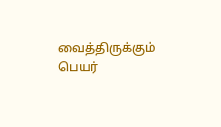வைத்திருக்கும் பெயர்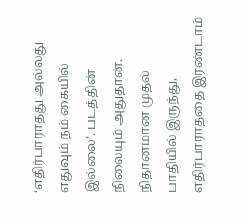‘எதிர்பாராதது அல்லது எதுவும் நம் கையில் இல்லை’. படத்தின் நிலையும் அதுதான். நிதானமான முதல் பாதியில் இருந்து, எதிர்பாராததை இரண்டாம்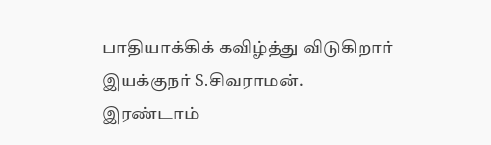பாதியாக்கிக் கவிழ்த்து விடுகிறார் இயக்குநர் S.சிவராமன். இரண்டாம்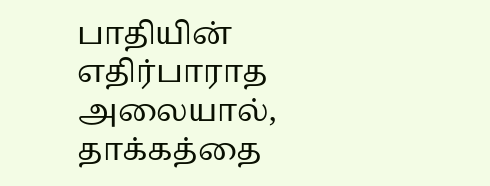பாதியின் எதிர்பாராத அலையால், தாக்கத்தை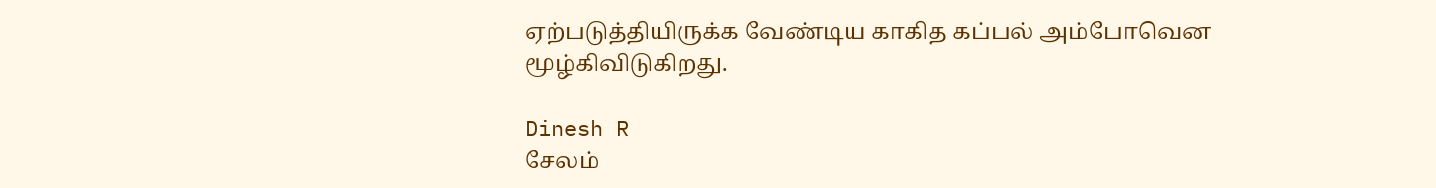ஏற்படுத்தியிருக்க வேண்டிய காகித கப்பல் அம்போவென மூழ்கிவிடுகிறது.

Dinesh R
சேலம்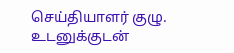செய்தியாளர் குழு. உடனுக்குடன்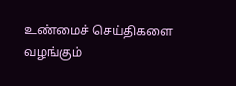உண்மைச் செய்திகளை வழங்கும்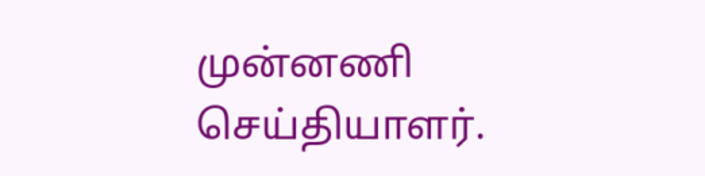முன்னணி செய்தியாளர்.